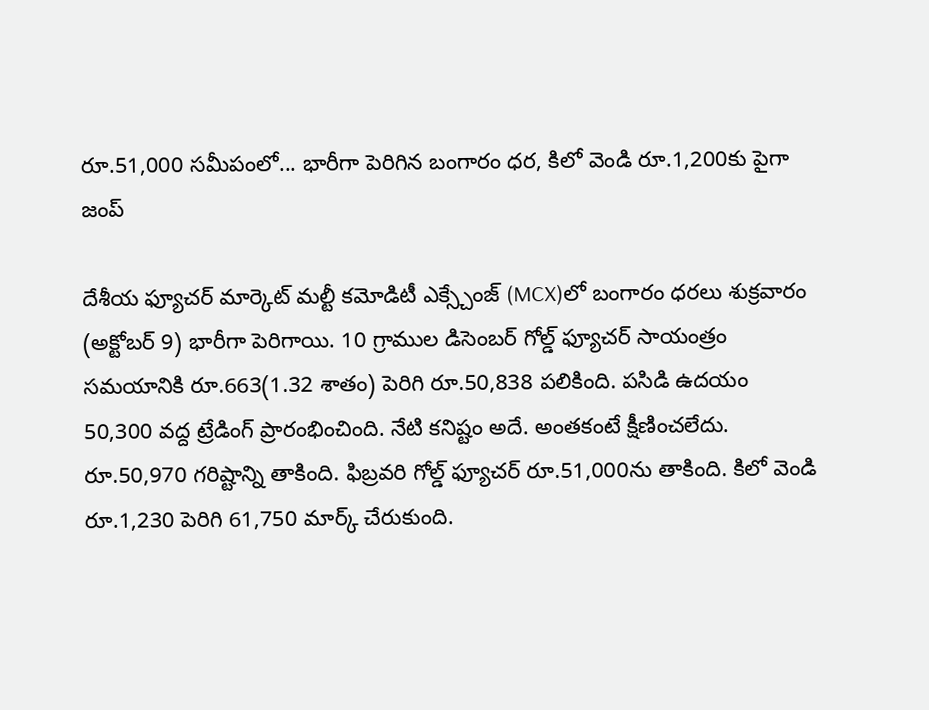రూ.51,000 సమీపంలో... భారీగా పెరిగిన బంగారం ధర, కిలో వెండి రూ.1,200కు పైగా జంప్

దేశీయ ఫ్యూచర్ మార్కెట్ మల్టీ కమోడిటీ ఎక్స్చేంజ్ (MCX)లో బంగారం ధరలు శుక్రవారం (అక్టోబర్ 9) భారీగా పెరిగాయి. 10 గ్రాముల డిసెంబర్ గోల్డ్ ఫ్యూచర్ సాయంత్రం సమయానికి రూ.663(1.32 శాతం) పెరిగి రూ.50,838 పలికింది. పసిడి ఉదయం 50,300 వద్ద ట్రేడింగ్ ప్రారంభించింది. నేటి కనిష్టం అదే. అంతకంటే క్షీణించలేదు. రూ.50,970 గరిష్టాన్ని తాకింది. ఫిబ్రవరి గోల్డ్ ఫ్యూచర్ రూ.51,000ను తాకింది. కిలో వెండి రూ.1,230 పెరిగి 61,750 మార్క్ చేరుకుంది.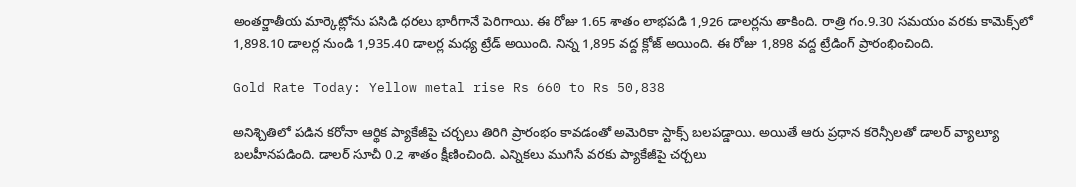అంతర్జాతీయ మార్కెట్లోను పసిడి ధరలు భారీగానే పెరిగాయి. ఈ రోజు 1.65 శాతం లాభపడి 1,926 డాలర్లను తాకింది. రాత్రి గం.9.30 సమయం వరకు కామెక్స్‌లో 1,898.10 డాలర్ల నుండి 1,935.40 డాలర్ల మధ్య ట్రేడ్ అయింది. నిన్న 1,895 వద్ద క్లోజ్ అయింది. ఈ రోజు 1,898 వద్ద ట్రేడింగ్ ప్రారంభించింది.

Gold Rate Today: Yellow metal rise Rs 660 to Rs 50,838

అనిశ్చితిలో పడిన కరోనా ఆర్థిక ప్యాకేజీపై చర్చలు తిరిగి ప్రారంభం కావడంతో అమెరికా స్టాక్స్ బలపడ్డాయి. అయితే ఆరు ప్రధాన కరెన్సీలతో డాలర్ వ్యాల్యూ బలహీనపడింది. డాలర్ సూచీ 0.2 శాతం క్షీణించింది. ఎన్నికలు ముగిసే వరకు ప్యాకేజీపై చర్చలు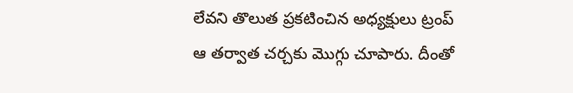లేవని తొలుత ప్రకటించిన అధ్యక్షులు ట్రంప్ ఆ తర్వాత చర్చకు మొగ్గు చూపారు. దీంతో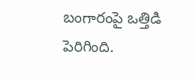బంగారంపై ఒత్తిడి పెరిగింది.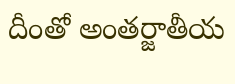దీంతో అంతర్జాతీయ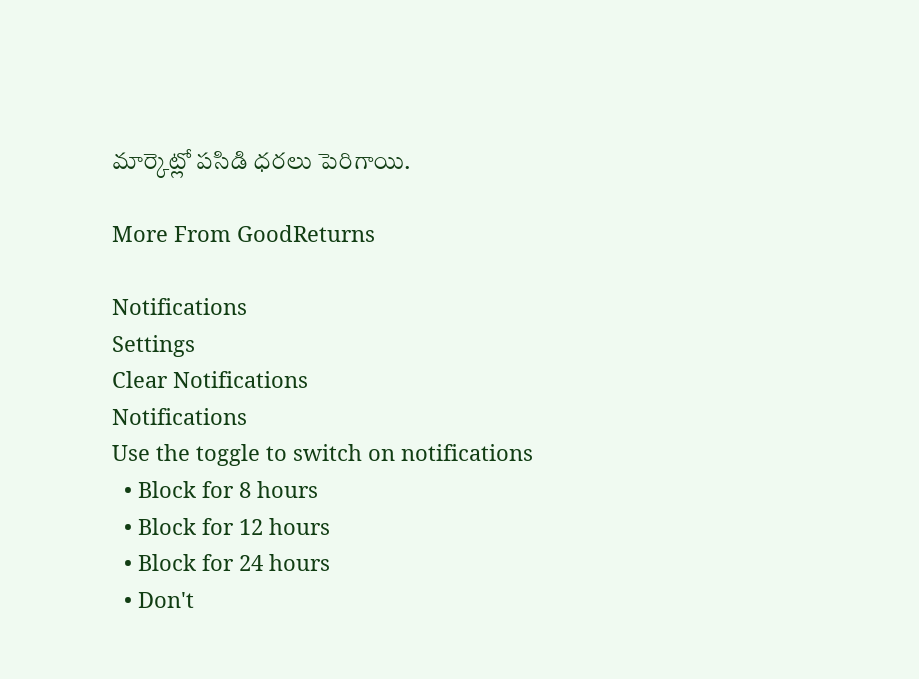మార్కెట్లో పసిడి ధరలు పెరిగాయి.

More From GoodReturns

Notifications
Settings
Clear Notifications
Notifications
Use the toggle to switch on notifications
  • Block for 8 hours
  • Block for 12 hours
  • Block for 24 hours
  • Don't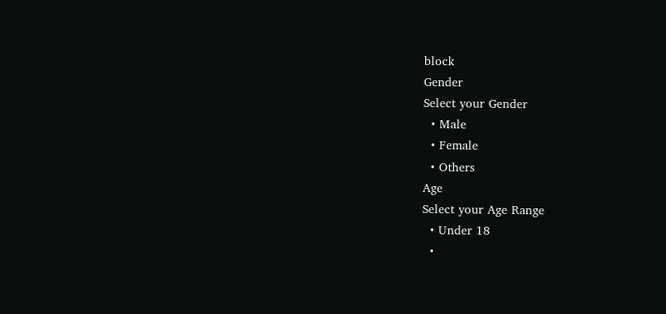block
Gender
Select your Gender
  • Male
  • Female
  • Others
Age
Select your Age Range
  • Under 18
  •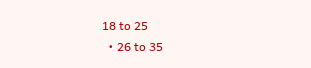18 to 25
  • 26 to 35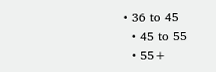• 36 to 45
  • 45 to 55
  • 55+